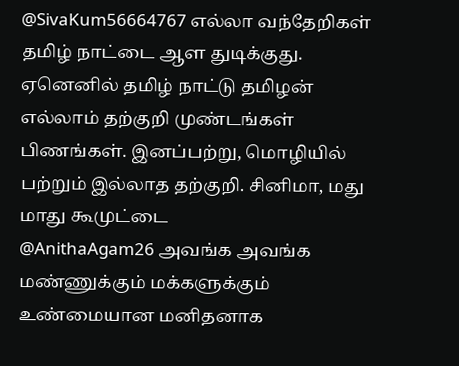@SivaKum56664767 எல்லா வந்தேறிகள் தமிழ் நாட்டை ஆள துடிக்குது. ஏனெனில் தமிழ் நாட்டு தமிழன் எல்லாம் தற்குறி முண்டங்கள் பிணங்கள். இனப்பற்று, மொழியில் பற்றும் இல்லாத தற்குறி. சினிமா, மது மாது கூமுட்டை
@AnithaAgam26 அவங்க அவங்க மண்ணுக்கும் மக்களுக்கும் உண்மையான மனிதனாக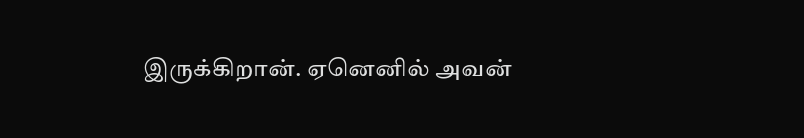இருக்கிறான். ஏனெனில் அவன்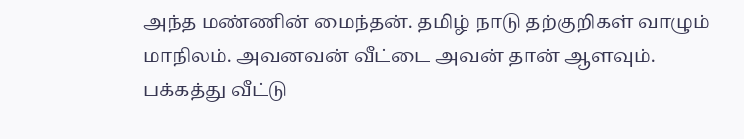அந்த மண்ணின் மைந்தன். தமிழ் நாடு தற்குறிகள் வாழும் மாநிலம். அவனவன் வீட்டை அவன் தான் ஆளவும். பக்கத்து வீட்டு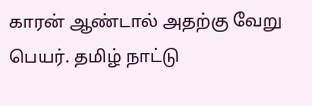காரன் ஆண்டால் அதற்கு வேறு பெயர். தமிழ் நாட்டு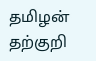தமிழன் தற்குறி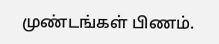முண்டங்கள் பிணம்.